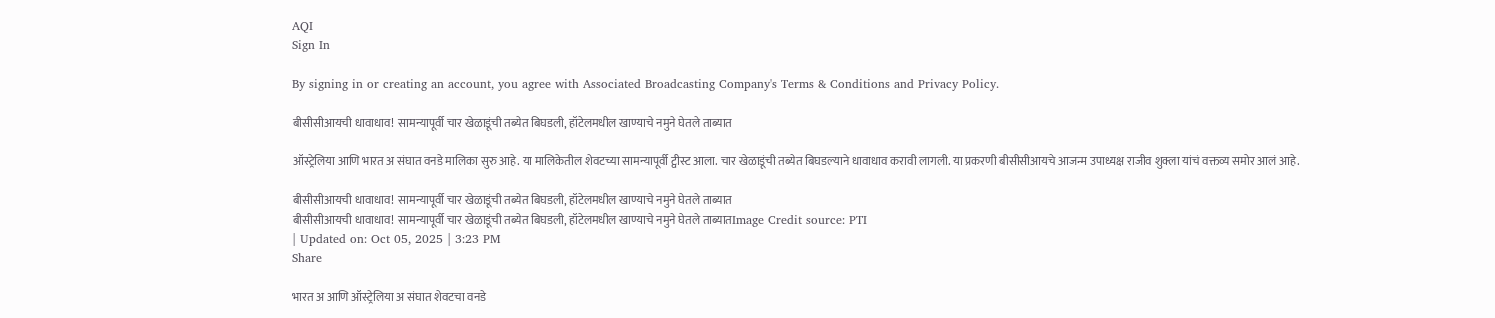AQI
Sign In

By signing in or creating an account, you agree with Associated Broadcasting Company's Terms & Conditions and Privacy Policy.

बीसीसीआयची धावाधाव! सामन्यापूर्वी चार खेळाडूंची तब्येत बिघडली, हॉटेलमधील खाण्याचे नमुने घेतले ताब्यात

ऑस्ट्रेलिया आणि भारत अ संघात वनडे मालिका सुरु आहे. या मालिकेतील शेवटच्या सामन्यापूर्वी ट्वीस्ट आला. चार खेळाडूंची तब्येत बिघडल्याने धावाधाव करावी लागली. या प्रकरणी बीसीसीआयचे आजन्म उपाध्यक्ष राजीव शुक्ला यांचं वक्तव्य समोर आलं आहे.

बीसीसीआयची धावाधाव! सामन्यापूर्वी चार खेळाडूंची तब्येत बिघडली, हॉटेलमधील खाण्याचे नमुने घेतले ताब्यात
बीसीसीआयची धावाधाव! सामन्यापूर्वी चार खेळाडूंची तब्येत बिघडली, हॉटेलमधील खाण्याचे नमुने घेतले ताब्यातImage Credit source: PTI
| Updated on: Oct 05, 2025 | 3:23 PM
Share

भारत अ आणि ऑस्ट्रेलिया अ संघात शेवटचा वनडे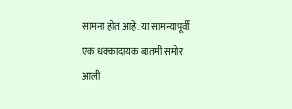सामना होत आहे. या सामन्यापूर्वी एक धक्कादायक बातमी समोर आली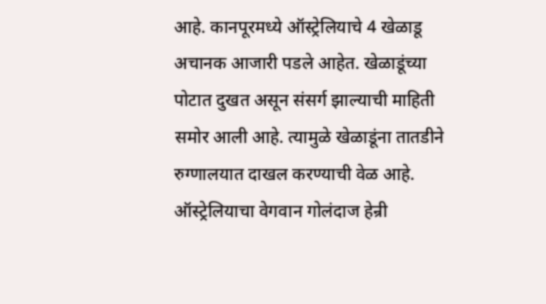आहे. कानपूरमध्ये ऑस्ट्रेलियाचे 4 खेळाडू अचानक आजारी पडले आहेत. खेळाडूंच्या पोटात दुखत असून संसर्ग झाल्याची माहिती समोर आली आहे. त्यामुळे खेळाडूंना तातडीने रुग्णालयात दाखल करण्याची वेळ आहे. ऑस्ट्रेलियाचा वेगवान गोलंदाज हेन्री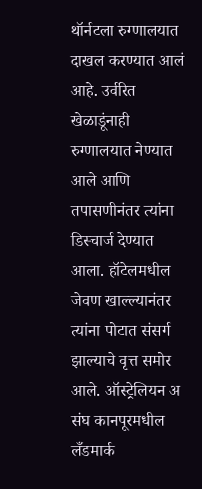थॉर्नटला रुग्णालयात दाखल करण्यात आलं आहे. उर्वरित खेळाडूंनाही रुग्णालयात नेण्यात आले आणि तपासणीनंतर त्यांना डिस्चार्ज देण्यात आला. हॉटेलमधील जेवण खाल्ल्यानंतर त्यांना पोटात संसर्ग झाल्याचे वृत्त समोर आले. ऑस्ट्रेलियन अ संघ कानपूरमधील लँडमार्क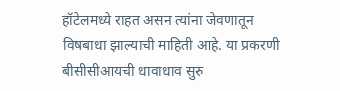हॉटेलमध्ये राहत असन त्यांना जेवणातून विषबाधा झाल्याची माहिती आहे. या प्रकरणी बीसीसीआयची धावाधाव सुरु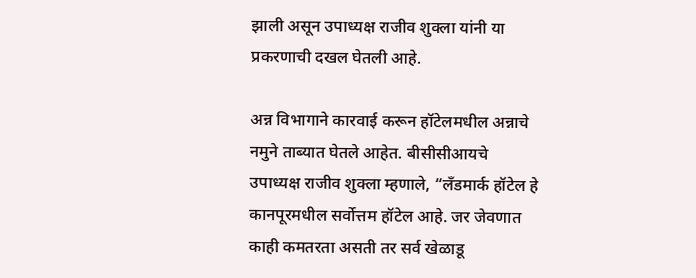झाली असून उपाध्यक्ष राजीव शुक्ला यांनी या प्रकरणाची दखल घेतली आहे.

अन्न विभागाने कारवाई करून हॉटेलमधील अन्नाचे नमुने ताब्यात घेतले आहेत. बीसीसीआयचे उपाध्यक्ष राजीव शुक्ला म्हणाले, “लँडमार्क हॉटेल हे कानपूरमधील सर्वोत्तम हॉटेल आहे. जर जेवणात काही कमतरता असती तर सर्व खेळाडू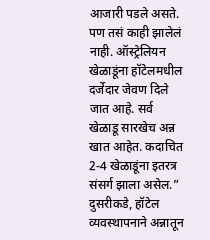आजारी पडले असते. पण तसं काही झालेलं नाही. ऑस्ट्रेलियन खेळाडूंना हॉटेलमधील दर्जेदार जेवण दिले जात आहे. सर्व खेळाडू सारखेच अन्न खात आहेत. कदाचित 2-4 खेळाडूंना इतरत्र संसर्ग झाला असेल.” दुसरीकडे, हॉटेल व्यवस्थापनाने अन्नातून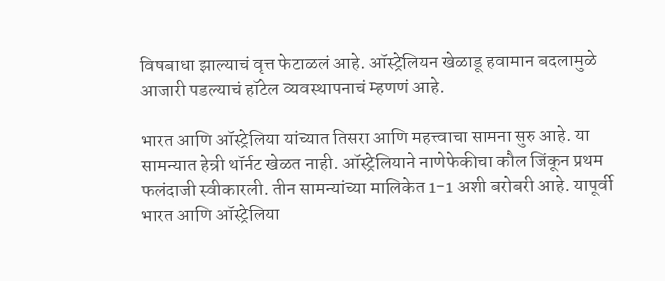विषबाधा झाल्याचं वृत्त फेटाळलं आहे. ऑस्ट्रेलियन खेळाडू हवामान बदलामुळे आजारी पडल्याचं हॉटेल व्यवस्थापनाचं म्हणणं आहे.

भारत आणि ऑस्ट्रेलिया यांच्यात तिसरा आणि महत्त्वाचा सामना सुरु आहे. या सामन्यात हेन्री थॉर्नट खेळत नाही. ऑस्ट्रेलियाने नाणेफेकीचा कौल जिंकून प्रथम फलंदाजी स्वीकारली. तीन सामन्यांच्या मालिकेत 1-1 अशी बरोबरी आहे. यापूर्वी भारत आणि ऑस्ट्रेलिया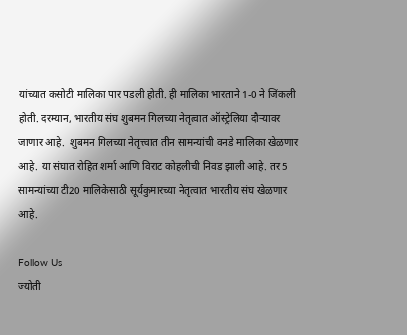यांच्यात कसोटी मालिका पार पडली होती. ही मालिका भारताने 1-0 ने जिंकली होती. दरम्यान, भारतीय संघ शुबमन गिलच्या नेतृत्वात ऑस्ट्रेलिया दौऱ्यावर जाणार आहे.  शुबमन गिलच्या नेतृत्त्वात तीन सामन्यांची वनडे मालिका खेळणार आहे. या संघात रोहित शर्मा आणि विराट कोहलीची निवड झाली आहे. तर 5 सामन्यांच्या टी20 मालिकेसाठी सूर्यकुमारच्या नेतृत्वात भारतीय संघ खेळणार आहे.

Follow Us
ज्योती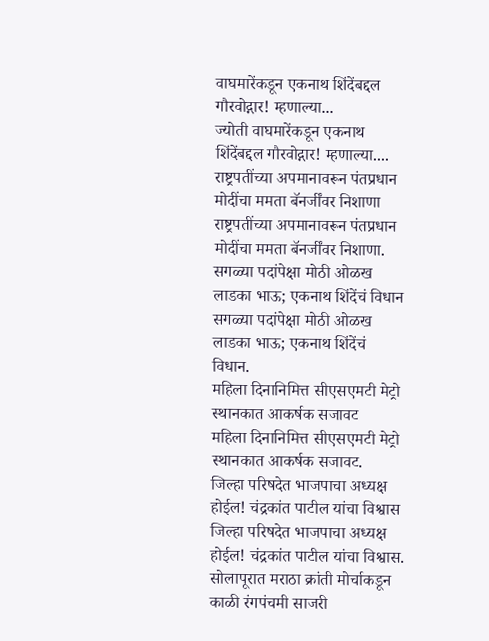वाघमारेंकडून एकनाथ शिंदेंबद्दल गौरवोद्गार! म्हणाल्या...
ज्योती वाघमारेंकडून एकनाथ शिंदेंबद्दल गौरवोद्गार! म्हणाल्या....
राष्ट्रपतींच्या अपमानावरून पंतप्रधान मोदींचा ममता बॅनर्जींवर निशाणा
राष्ट्रपतींच्या अपमानावरून पंतप्रधान मोदींचा ममता बॅनर्जींवर निशाणा.
सगळ्या पदांपेक्षा मोठी ओळख लाडका भाऊ; एकनाथ शिंदेंचं विधान
सगळ्या पदांपेक्षा मोठी ओळख लाडका भाऊ; एकनाथ शिंदेंचं विधान.
महिला दिनानिमित्त सीएसएमटी मेट्रो स्थानकात आकर्षक सजावट
महिला दिनानिमित्त सीएसएमटी मेट्रो स्थानकात आकर्षक सजावट.
जिल्हा परिषदेत भाजपाचा अध्यक्ष होईल! चंद्रकांत पाटील यांचा विश्वास
जिल्हा परिषदेत भाजपाचा अध्यक्ष होईल! चंद्रकांत पाटील यांचा विश्वास.
सोलापूरात मराठा क्रांती मोर्चाकडून काळी रंगपंचमी साजरी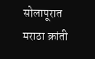सोलापूरात मराठा क्रांती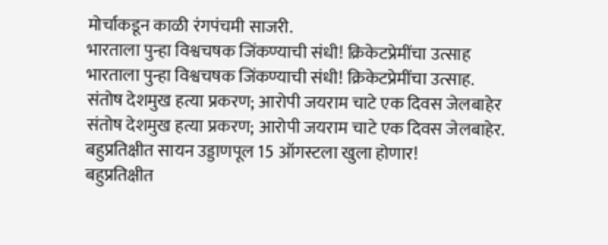मोर्चाकडून काळी रंगपंचमी साजरी.
भारताला पुन्हा विश्वचषक जिंकण्याची संधी! क्रिकेटप्रेमींचा उत्साह
भारताला पुन्हा विश्वचषक जिंकण्याची संधी! क्रिकेटप्रेमींचा उत्साह.
संतोष देशमुख हत्या प्रकरण; आरोपी जयराम चाटे एक दिवस जेलबाहेर
संतोष देशमुख हत्या प्रकरण; आरोपी जयराम चाटे एक दिवस जेलबाहेर.
बहुप्रतिक्षीत सायन उड्डाणपूल 15 ऑगस्टला खुला होणार!
बहुप्रतिक्षीत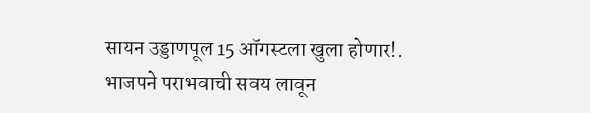सायन उड्डाणपूल 15 ऑगस्टला खुला होणार!.
भाजपने पराभवाची सवय लावून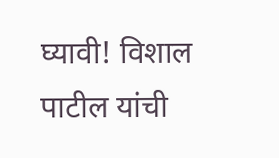घ्यावी! विशाल पाटील यांची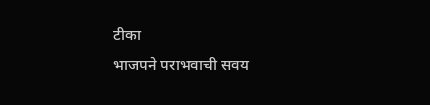टीका
भाजपने पराभवाची सवय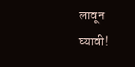लावून घ्यावी!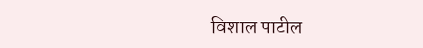विशाल पाटील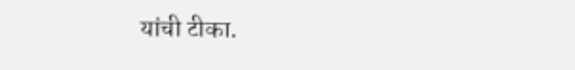यांची टीका.